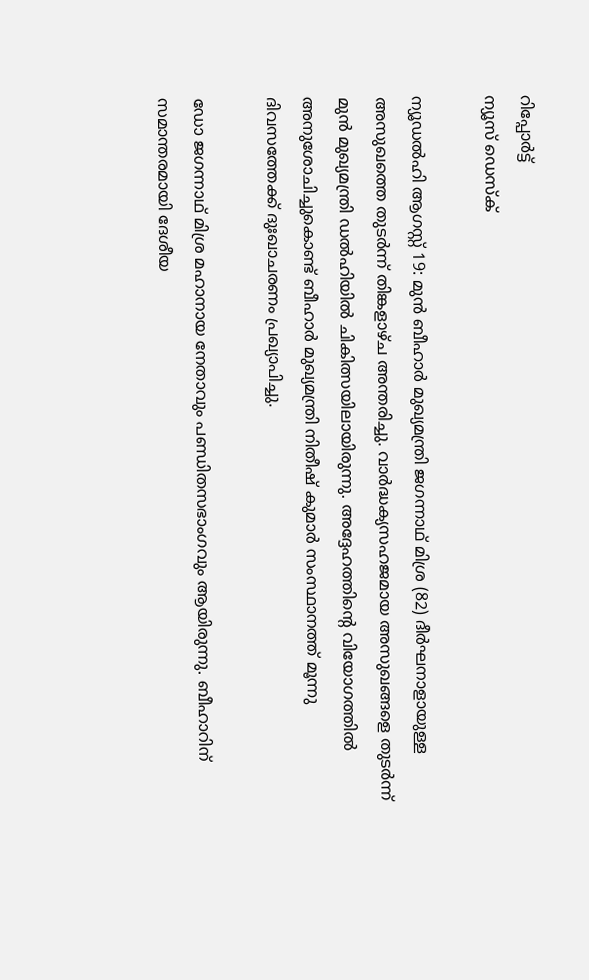റിപ്പോര്‍ട്ട്
ന്യൂസ് ഡെസ്ക്

ന്യൂഡല്‍ഹി ആഗസ്റ്റ് 19: മുന്‍ ബീഹാര്‍ മുഖ്യമന്ത്രി ജഗന്നാഥ് മിശ്ര (82) ദീര്‍ഘനാളായുള്ള അസുഖത്തെ തുടര്‍ന്ന് തിങ്കളാഴ്ച അന്തരിച്ചു. വാര്‍ദ്ധക്യസഹജമായ അസുഖങ്ങളെ തുടര്‍ന്ന് മുന്‍ മുഖ്യമന്ത്രി ഡല്‍ഹിയില്‍ ചികിത്സയിലായിരുന്നു. അദ്ദേഹത്തിന്‍റെ വിയോഗത്തില്‍ അനുശോചിച്ചുകൊണ്ട് ബീഹാര്‍ മുഖ്യമന്ത്രി നിതീഷ് കുമാര്‍ സംസ്ഥാനത്ത് മൂന്നു ദിവസത്തേക്ക് ദുഃഖാചരണം പ്രഖ്യാപിച്ചു.

ഡോ ജഗന്നാഥ് മിശ്ര മഹാനായ നേതാവും പണ്ഡിതസഭാംഗവും ആയിരുന്നു. ബീഹാറിന് സമാന്തരമായി ദേശീയ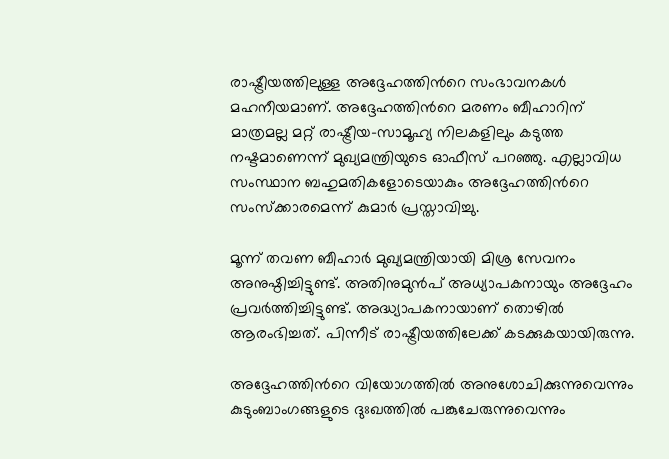രാഷ്ട്രീയത്തിലുള്ള അദ്ദേഹത്തിന്‍റെ സംഭാവനകള്‍ മഹനീയമാണ്. അദ്ദേഹത്തിന്‍റെ മരണം ബീഹാറിന് മാത്രമല്ല മറ്റ് രാഷ്ട്രീയ-സാമൂഹ്യ നിലകളിലും കടുത്ത നഷ്ടമാണെന്ന് മുഖ്യമന്ത്രിയുടെ ഓഫീസ് പറഞ്ഞു. എല്ലാവിധ സംസ്ഥാന ബഹുമതികളോടെയാകും അദ്ദേഹത്തിന്‍റെ സംസ്ക്കാരമെന്ന് കുമാര്‍ പ്രസ്താവിച്ചു.

മൂന്ന് തവണ ബീഹാര്‍ മുഖ്യമന്ത്രിയായി മിശ്ര സേവനം അനുഷ്ഠിച്ചിട്ടുണ്ട്. അതിനുമുന്‍പ് അധ്യാപകനായും അദ്ദേഹം പ്രവര്‍ത്തിച്ചിട്ടുണ്ട്. അദ്ധ്യാപകനായാണ് തൊഴില്‍ ആരംഭിച്ചത്. പിന്നീട് രാഷ്ട്രീയത്തിലേക്ക് കടക്കുകയായിരുന്നു.

അദ്ദേഹത്തിന്‍റെ വിയോഗത്തില്‍ അനുശോചിക്കുന്നുവെന്നും കുടുംബാംഗങ്ങളുടെ ദുഃഖത്തില്‍ പങ്കുചേരുന്നുവെന്നും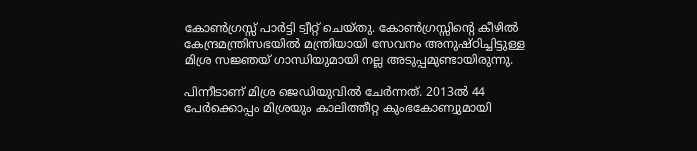കോണ്‍ഗ്രസ്സ് പാര്‍ട്ടി ട്വീറ്റ് ചെയ്തു. കോണ്‍ഗ്രസ്സിന്‍റെ കീഴില്‍ കേന്ദ്രമന്ത്രിസഭയില്‍ മന്ത്രിയായി സേവനം അനുഷ്ഠിച്ചിട്ടുള്ള മിശ്ര സജ്ഞയ് ഗാന്ധിയുമായി നല്ല അടുപ്പമുണ്ടായിരുന്നു.

പിന്നീടാണ് മിശ്ര ജെഡിയുവില്‍ ചേര്‍ന്നത്. 2013ല്‍ 44 പേര്‍ക്കൊപ്പം മിശ്രയും കാലിത്തീറ്റ കുംഭകോണ്വുമായി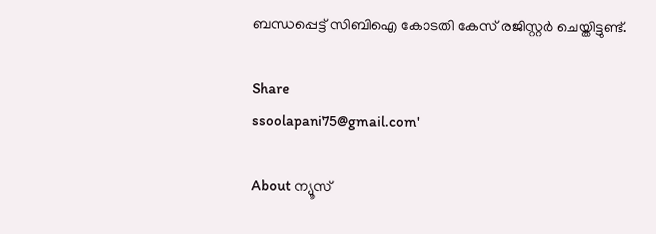ബന്ധപ്പെട്ട് സിബിഐ കോടതി കേസ് രജിസ്റ്റര്‍ ചെയ്തിട്ടുണ്ട്.

Share
ssoolapani75@gmail.com'

About ന്യൂസ്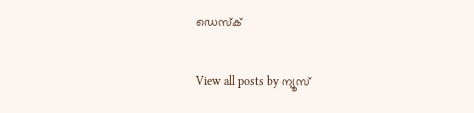ഡെസ്ക്

View all posts by ന്യൂസ്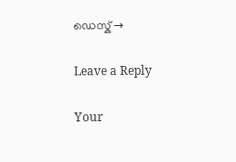ഡെസ്ക് →

Leave a Reply

Your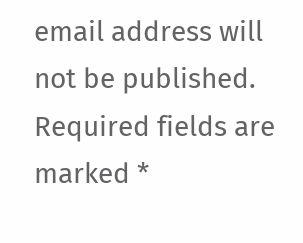email address will not be published. Required fields are marked *